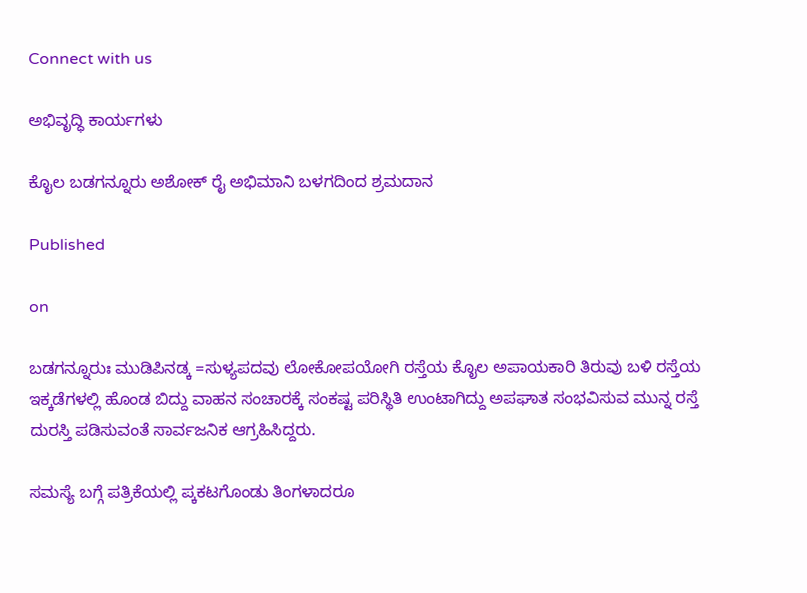Connect with us

ಅಭಿವೃದ್ಧಿ ಕಾರ್ಯಗಳು

ಕೖೊಲ ಬಡಗನ್ನೂರು ಅಶೋಕ್ ರೖೆ ಅಭಿಮಾನಿ ಬಳಗದಿಂದ ಶ್ರಮದಾನ

Published

on

ಬಡಗನ್ನೂರುಃ ಮುಡಿಪಿನಡ್ಕ =ಸುಳ್ಯಪದವು ಲೋಕೋಪಯೋಗಿ ರಸ್ತೆಯ ಕೊೖಲ ಅಪಾಯಕಾರಿ ತಿರುವು ಬಳಿ ರಸ್ತೆಯ ಇಕ್ಕಡೆಗಳಲ್ಲಿ ಹೊಂಡ ಬಿದ್ದು ವಾಹನ ಸಂಚಾರಕ್ಕೆ ಸಂಕಷ್ಟ ಪರಿಸ್ಥಿತಿ ಉಂಟಾಗಿದ್ದು ಅಪಘಾತ ಸಂಭವಿಸುವ ಮುನ್ನ ರಸ್ತೆ ದುರಸ್ತಿ ಪಡಿಸುವಂತೆ ಸಾರ್ವಜನಿಕ ಆಗ್ರಹಿಸಿದ್ದರು.

ಸಮಸ್ಯೆ ಬಗ್ಗೆ ಪತ್ರಿಕೆಯಲ್ಲಿ ಪ್ಕಕಟಗೊಂಡು ತಿಂಗಳಾದರೂ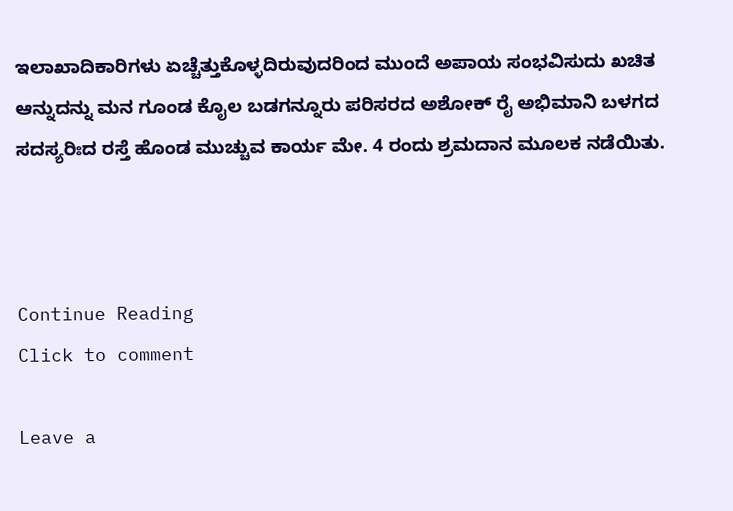ಇಲಾಖಾದಿಕಾರಿಗಳು ಏಚ್ಚೆತ್ತುಕೊಳ್ಳದಿರುವುದರಿಂದ ಮುಂದೆ ಅಪಾಯ ಸಂಭವಿಸುದು ಖಚಿತ ಆನ್ನುದನ್ನು ಮನ ಗೂಂಡ ಕೖೊಲ ಬಡಗನ್ನೂರು ಪರಿಸರದ ಅಶೋಕ್ ರೖೆ ಅಭಿಮಾನಿ ಬಳಗದ ಸದಸ್ಯರಿಃದ ರಸ್ತೆ ಹೊಂಡ ಮುಚ್ಚುವ ಕಾರ್ಯ ಮೇ. 4 ರಂದು ಶ್ರಮದಾನ ಮೂಲಕ ನಡೆಯಿತು.



Continue Reading
Click to comment

Leave a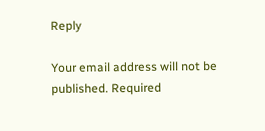Reply

Your email address will not be published. Required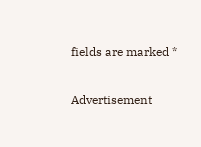fields are marked *

Advertisement